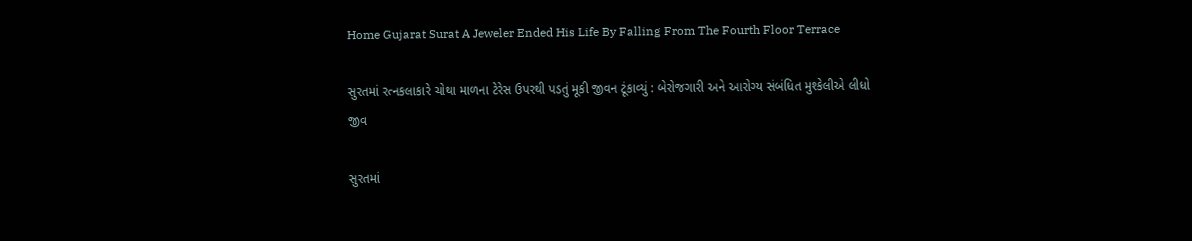Home Gujarat Surat A Jeweler Ended His Life By Falling From The Fourth Floor Terrace

સુરતમાં રત્નકલાકારે ચોથા માળના ટેરેસ ઉપરથી પડતું મૂકી જીવન ટૂંકાવ્યું : બેરોજગારી અને આરોગ્ય સંબંધિત મુશ્કેલીએ લીધો જીવ

સુરતમાં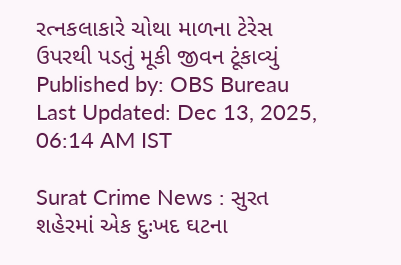રત્નકલાકારે ચોથા માળના ટેરેસ ઉપરથી પડતું મૂકી જીવન ટૂંકાવ્યું
Published by: OBS Bureau
Last Updated: Dec 13, 2025, 06:14 AM IST

Surat Crime News : સુરત શહેરમાં એક દુઃખદ ઘટના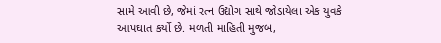સામે આવી છે, જેમાં રત્ન ઉદ્યોગ સાથે જોડાયેલા એક યુવકે આપઘાત કર્યો છે. મળતી માહિતી મુજબ,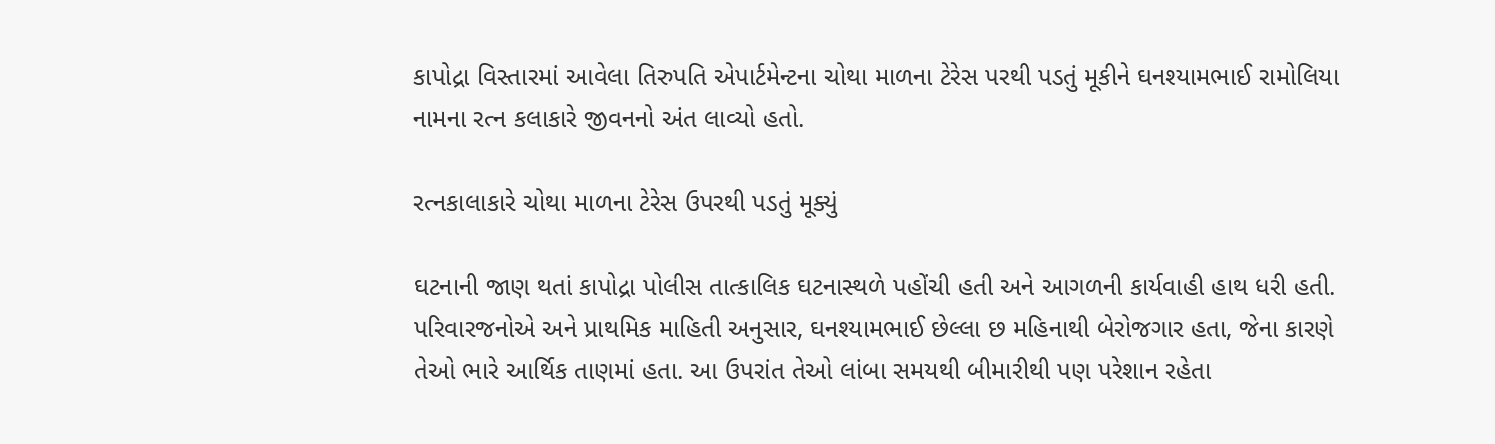કાપોદ્રા વિસ્તારમાં આવેલા તિરુપતિ એપાર્ટમેન્ટના ચોથા માળના ટેરેસ પરથી પડતું મૂકીને ઘનશ્યામભાઈ રામોલિયા નામના રત્ન કલાકારે જીવનનો અંત લાવ્યો હતો.

રત્નકાલાકારે ચોથા માળના ટેરેસ ઉપરથી પડતું મૂક્યું

ઘટનાની જાણ થતાં કાપોદ્રા પોલીસ તાત્કાલિક ઘટનાસ્થળે પહોંચી હતી અને આગળની કાર્યવાહી હાથ ધરી હતી. પરિવારજનોએ અને પ્રાથમિક માહિતી અનુસાર, ઘનશ્યામભાઈ છેલ્લા છ મહિનાથી બેરોજગાર હતા, જેના કારણે તેઓ ભારે આર્થિક તાણમાં હતા. આ ઉપરાંત તેઓ લાંબા સમયથી બીમારીથી પણ પરેશાન રહેતા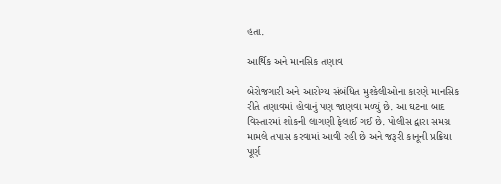હતા.

આર્થિક અને માનસિક તણાવ

બેરોજગારી અને આરોગ્ય સંબંધિત મુશ્કેલીઓના કારણે માનસિક રીતે તણાવમાં હોવાનું પણ જાણવા મળ્યું છે. આ ઘટના બાદ વિસ્તારમાં શોકની લાગણી ફેલાઈ ગઈ છે. પોલીસ દ્વારા સમગ્ર મામલે તપાસ કરવામાં આવી રહી છે અને જરૂરી કાનૂની પ્રક્રિયા પૂર્ણ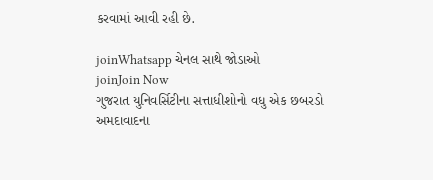કરવામાં આવી રહી છે.

joinWhatsapp ચેનલ સાથે જોડાઓ
joinJoin Now
ગુજરાત યુનિવર્સિટીના સત્તાધીશોનો વધુ એક છબરડો
અમદાવાદના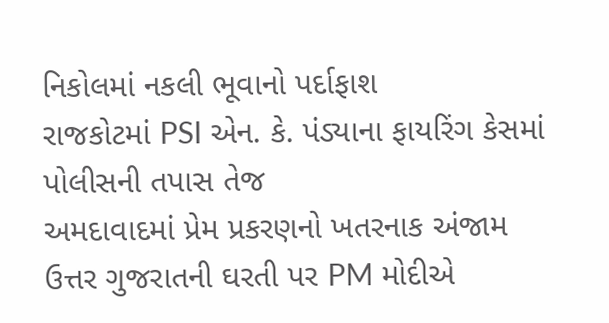નિકોલમાં નકલી ભૂવાનો પર્દાફાશ
રાજકોટમાં PSI એન. કે. પંડ્યાના ફાયરિંગ કેસમાં પોલીસની તપાસ તેજ
અમદાવાદમાં પ્રેમ પ્રકરણનો ખતરનાક અંજામ
ઉત્તર ગુજરાતની ઘરતી પર PM મોદીએ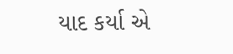યાદ કર્યા એ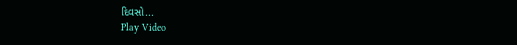દિવસો...
Play Video